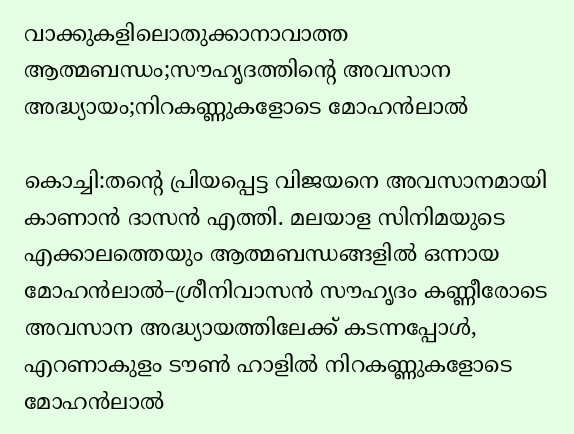വാക്കുകളിലൊതുക്കാനാവാത്ത ആത്മബന്ധം;സൗഹൃദത്തിന്റെ അവസാന അദ്ധ്യായം;നിറകണ്ണുകളോടെ മോഹൻലാൽ

കൊച്ചി:തന്റെ പ്രിയപ്പെട്ട വിജയനെ അവസാനമായി കാണാൻ ദാസൻ എത്തി. മലയാള സിനിമയുടെ എക്കാലത്തെയും ആത്മബന്ധങ്ങളിൽ ഒന്നായ മോഹൻലാൽ–ശ്രീനിവാസൻ സൗഹൃദം കണ്ണീരോടെ അവസാന അദ്ധ്യായത്തിലേക്ക് കടന്നപ്പോൾ, എറണാകുളം ടൗൺ ഹാളിൽ നിറകണ്ണുകളോടെ മോഹൻലാൽ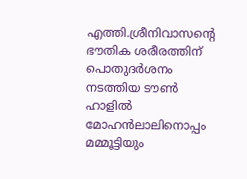എത്തി.ശ്രീനിവാസന്റെ ഭൗതിക ശരീരത്തിന് പൊതുദർശനം നടത്തിയ ടൗൺ ഹാളിൽ മോഹൻലാലിനൊപ്പം മമ്മൂട്ടിയും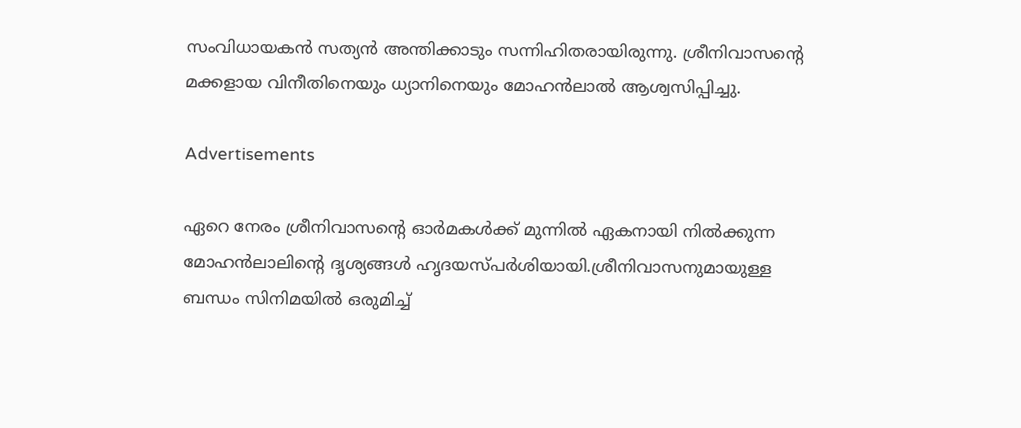സംവിധായകൻ സത്യൻ അന്തിക്കാടും സന്നിഹിതരായിരുന്നു. ശ്രീനിവാസന്റെ മക്കളായ വിനീതിനെയും ധ്യാനിനെയും മോഹൻലാൽ ആശ്വസിപ്പിച്ചു.

Advertisements

ഏറെ നേരം ശ്രീനിവാസന്റെ ഓർമകൾക്ക് മുന്നിൽ ഏകനായി നിൽക്കുന്ന മോഹൻലാലിന്റെ ദൃശ്യങ്ങൾ ഹൃദയസ്പർശിയായി.ശ്രീനിവാസനുമായുള്ള ബന്ധം സിനിമയിൽ ഒരുമിച്ച്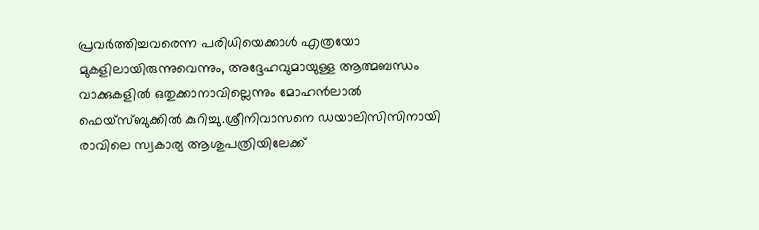പ്രവർത്തിച്ചവരെന്ന പരിധിയെക്കാൾ എത്രയോ മുകളിലായിരുന്നുവെന്നും, അദ്ദേഹവുമായുള്ള ആത്മബന്ധം വാക്കുകളിൽ ഒതുക്കാനാവില്ലെന്നും മോഹൻലാൽ ഫെയ്‌സ്ബുക്കിൽ കുറിച്ചു.ശ്രീനിവാസനെ ഡയാലിസിസിനായി രാവിലെ സ്വകാര്യ ആശുപത്രിയിലേക്ക്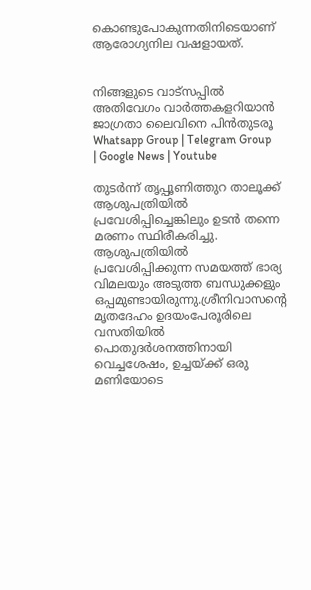കൊണ്ടുപോകുന്നതിനിടെയാണ് ആരോഗ്യനില വഷളായത്.


നിങ്ങളുടെ വാട്സപ്പിൽ അതിവേഗം വാർത്തകളറിയാൻ ജാഗ്രതാ ലൈവിനെ പിൻതുടരൂ Whatsapp Group | Telegram Group | Google News | Youtube

തുടർന്ന് തൃപ്പൂണിത്തുറ താലൂക്ക് ആശുപത്രിയിൽ പ്രവേശിപ്പിച്ചെങ്കിലും ഉടൻ തന്നെ മരണം സ്ഥിരീകരിച്ചു. ആശുപത്രിയിൽ പ്രവേശിപ്പിക്കുന്ന സമയത്ത് ഭാര്യ വിമലയും അടുത്ത ബന്ധുക്കളും ഒപ്പമുണ്ടായിരുന്നു.ശ്രീനിവാസന്റെ മൃതദേഹം ഉദയംപേരൂരിലെ വസതിയിൽ പൊതുദർശനത്തിനായി വെച്ചശേഷം, ഉച്ചയ്ക്ക് ഒരു മണിയോടെ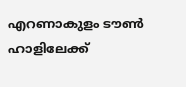എറണാകുളം ടൗൺ ഹാളിലേക്ക്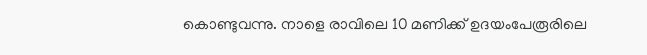കൊണ്ടുവന്നു. നാളെ രാവിലെ 10 മണിക്ക് ഉദയംപേരൂരിലെ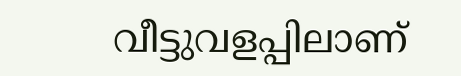വീട്ടുവളപ്പിലാണ്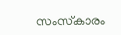സംസ്‌കാരം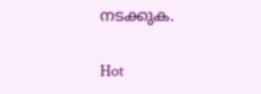നടക്കുക.

Hot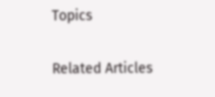Topics

Related Articles